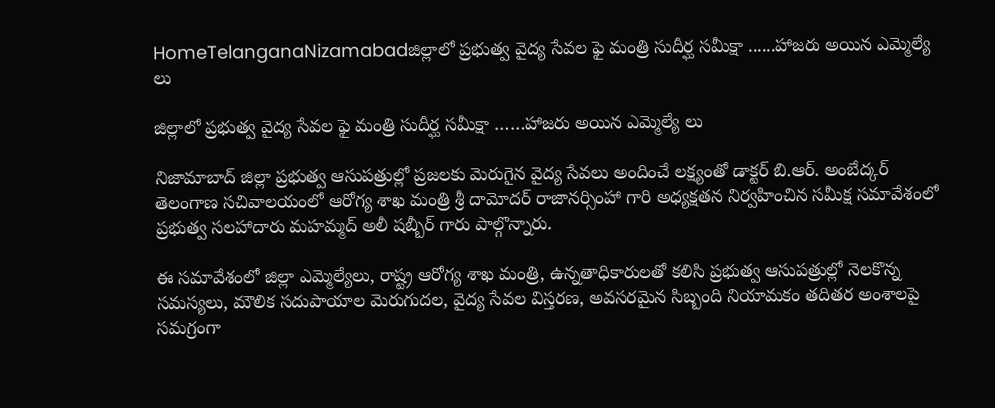HomeTelanganaNizamabadజిల్లాలో ప్రభుత్వ వైద్య సేవల ఫై మంత్రి సుదీర్ఘ సమీక్షా ......హాజరు అయిన ఎమ్మెల్యే లు

జిల్లాలో ప్రభుత్వ వైద్య సేవల ఫై మంత్రి సుదీర్ఘ సమీక్షా ……హాజరు అయిన ఎమ్మెల్యే లు

నిజామాబాద్ జిల్లా ప్రభుత్వ ఆసుపత్రుల్లో ప్రజలకు మెరుగైన వైద్య సేవలు అందించే లక్ష్యంతో డాక్టర్ బి.ఆర్. అంబేద్కర్ తెలంగాణ సచివాలయంలో ఆరోగ్య శాఖ మంత్రి శ్రీ దామోదర్ రాజానర్సింహా గారి అధ్యక్షతన నిర్వహించిన సమీక్ష సమావేశంలో ప్రభుత్వ సలహాదారు మహమ్మద్ అలీ షబ్బీర్ గారు పాల్గొన్నారు.

ఈ సమావేశంలో జిల్లా ఎమ్మెల్యేలు, రాష్ట్ర ఆరోగ్య శాఖ మంత్రి, ఉన్నతాధికారులతో కలిసి ప్రభుత్వ ఆసుపత్రుల్లో నెలకొన్న సమస్యలు, మౌలిక సదుపాయాల మెరుగుదల, వైద్య సేవల విస్తరణ, అవసరమైన సిబ్బంది నియామకం తదితర అంశాలపై సమగ్రంగా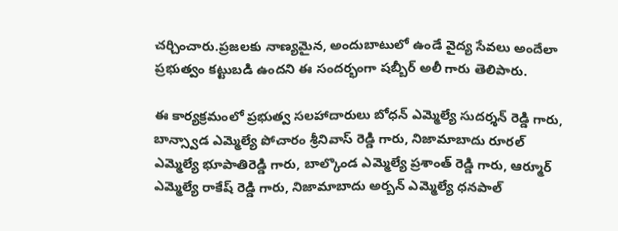చర్చించారు.ప్రజలకు నాణ్యమైన, అందుబాటులో ఉండే వైద్య సేవలు అందేలా ప్రభుత్వం కట్టుబడి ఉందని ఈ సందర్భంగా షబ్బీర్ అలీ గారు తెలిపారు.

ఈ కార్యక్రమంలో ప్రభుత్వ సలహాదారులు బోధన్ ఎమ్మెల్యే సుదర్శన్ రెడ్డి గారు, బాన్స్వాడ ఎమ్మెల్యే పోచారం శ్రీనివాస్ రెడ్డి గారు, నిజామాబాదు రూరల్ ఎమ్మెల్యే భూపాతిరెడ్డి గారు, బాల్కొండ ఎమ్మెల్యే ప్రశాంత్ రెడ్డి గారు, ఆర్మూర్ ఎమ్మెల్యే రాకేష్ రెడ్డి గారు, నిజామాబాదు అర్బన్ ఎమ్మెల్యే ధనపాల్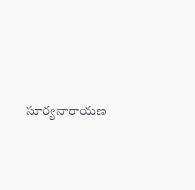సూర్యనారాయణ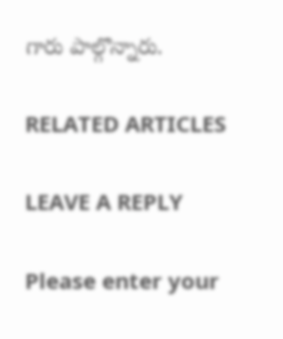గారు పాల్గొన్నారు.

RELATED ARTICLES

LEAVE A REPLY

Please enter your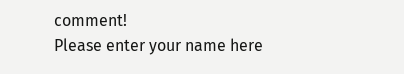comment!
Please enter your name here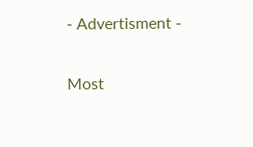- Advertisment -

Most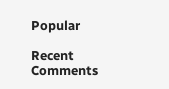Popular

Recent Comments